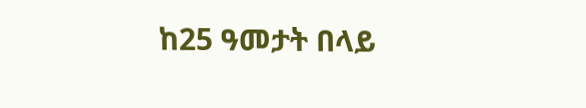ከ25 ዓመታት በላይ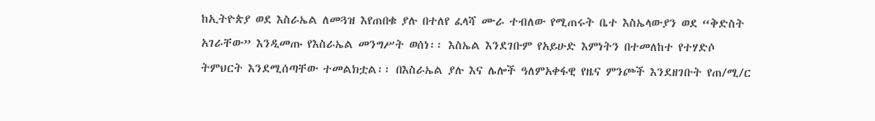ከኢትዮጵያ ወደ እስራኤል ለመጓዝ እየጠበቁ ያሉ በተለየ ፈላሻ ሙራ ተብለው የሚጠሩት ቤተ እስኤላውያን ወደ “ቅድስት አገራቸው” እንዲመጡ የእስራኤል መንግሥት ወሰነ፡፡ እስኤል እንደገቡም የአይሁድ እምነትን በተመለከተ የተሃድሶ ትምህርት እንደሚሰጣቸው ተመልክቷል፡፡ በእስራኤል ያሉ እና ሌሎች ዓለምአቀፋዊ የዜና ምንጮች እንደዘገቡት የጠ/ሚ/ር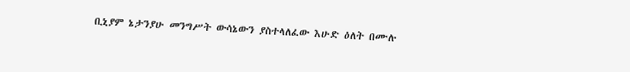ቢኒያም ኔታንያሁ መንግሥት ውሳኔውን ያስተላለፈው እሁድ ዕለት በሙሉ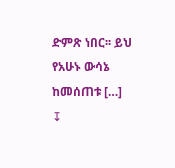ድምጽ ነበር፡፡ ይህ የአሁኑ ውሳኔ ከመሰጠቱ […]
↧